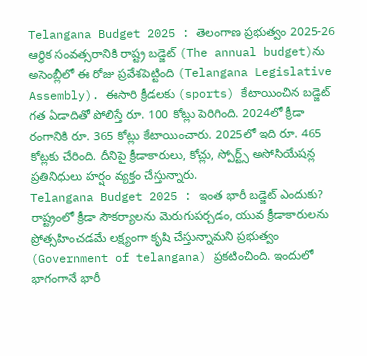Telangana Budget 2025 : తెలంగాణ ప్రభుత్వం 2025-26 ఆర్థిక సంవత్సరానికి రాష్ట్ర బడ్జెట్ (The annual budget)ను అసెంబ్లీలో ఈ రోజు ప్రవేశపెట్టింది (Telangana Legislative Assembly). ఈసారి క్రీడలకు (sports) కేటాయించిన బడ్జెట్ గత ఏడాదితో పోలిస్తే రూ. 100 కోట్లు పెరిగింది. 2024లో క్రీడా రంగానికి రూ. 365 కోట్లు కేటాయించారు. 2025లో ఇది రూ. 465 కోట్లకు చేరింది. దీనిపై క్రీడాకారులు, కోచ్లు, స్పోర్ట్స్ అసోసియేషన్ల ప్రతినిధులు హర్షం వ్యక్తం చేస్తున్నారు.
Telangana Budget 2025 : ఇంత భారీ బడ్జెట్ ఎందుకు?
రాష్ట్రంలో క్రీడా సౌకర్యాలను మెరుగుపర్చడం, యువ క్రీడాకారులను ప్రోత్సహించడమే లక్ష్యంగా కృషి చేస్తున్నామని ప్రభుత్వం (Government of telangana) ప్రకటించింది. ఇందులో భాగంగానే భారీ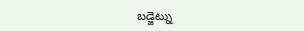బడ్జెట్ను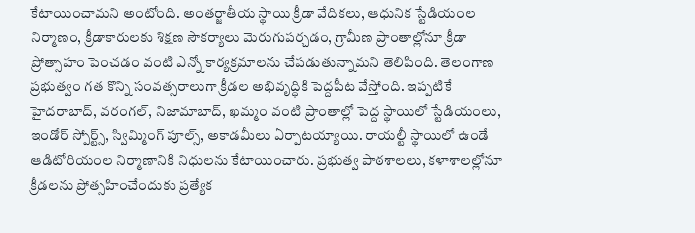కేటాయించామని అంటోంది. అంతర్జాతీయ స్థాయి క్రీడా వేదికలు, ఆధునిక స్టేడియంల నిర్మాణం, క్రీడాకారులకు శిక్షణ సౌకర్యాలు మెరుగుపర్చడం, గ్రామీణ ప్రాంతాల్లోనూ క్రీడా ప్రోత్సాహం పెంచడం వంటి ఎన్నో కార్యక్రమాలను చేపడుతున్నామని తెలిపింది. తెలంగాణ ప్రభుత్వం గత కొన్ని సంవత్సరాలుగా క్రీడల అభివృద్ధికి పెద్దపీట వేస్తోంది. ఇప్పటికే హైదరాబాద్, వరంగల్, నిజామాబాద్, ఖమ్మం వంటి ప్రాంతాల్లో పెద్ద స్థాయిలో స్టేడియంలు, ఇండోర్ స్పోర్ట్స్, స్విమ్మింగ్ పూల్స్, అకాడమీలు ఏర్పాటయ్యాయి. రాయల్టీ స్థాయిలో ఉండే ఆడిటోరియంల నిర్మాణానికి నిధులను కేటాయించారు. ప్రభుత్వ పాఠశాలలు, కళాశాలల్లోనూ క్రీడలను ప్రోత్సహించేందుకు ప్రత్యేక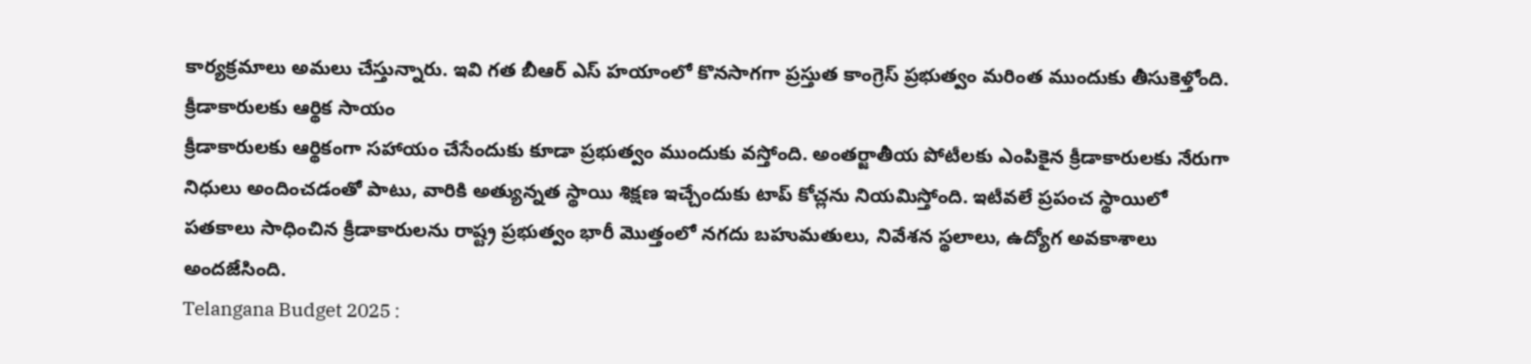కార్యక్రమాలు అమలు చేస్తున్నారు. ఇవి గత బీఆర్ ఎస్ హయాంలో కొనసాగగా ప్రస్తుత కాంగ్రెస్ ప్రభుత్వం మరింత ముందుకు తీసుకెళ్తోంది.
క్రీడాకారులకు ఆర్థిక సాయం
క్రీడాకారులకు ఆర్థికంగా సహాయం చేసేందుకు కూడా ప్రభుత్వం ముందుకు వస్తోంది. అంతర్జాతీయ పోటీలకు ఎంపికైన క్రీడాకారులకు నేరుగా నిధులు అందించడంతో పాటు, వారికి అత్యున్నత స్థాయి శిక్షణ ఇచ్చేందుకు టాప్ కోచ్లను నియమిస్తోంది. ఇటీవలే ప్రపంచ స్థాయిలో పతకాలు సాధించిన క్రీడాకారులను రాష్ట్ర ప్రభుత్వం భారీ మొత్తంలో నగదు బహుమతులు, నివేశన స్థలాలు, ఉద్యోగ అవకాశాలు అందజేసింది.
Telangana Budget 2025 :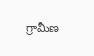గ్రామీణ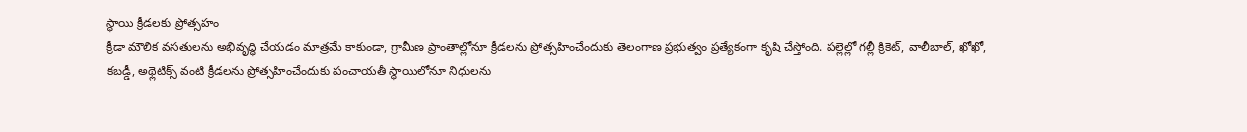స్థాయి క్రీడలకు ప్రోత్సహం
క్రీడా మౌలిక వసతులను అభివృద్ధి చేయడం మాత్రమే కాకుండా, గ్రామీణ ప్రాంతాల్లోనూ క్రీడలను ప్రోత్సహించేందుకు తెలంగాణ ప్రభుత్వం ప్రత్యేకంగా కృషి చేస్తోంది. పల్లెల్లో గల్లీ క్రికెట్, వాలీబాల్, ఖోఖో, కబడ్డీ, అథ్లెటిక్స్ వంటి క్రీడలను ప్రోత్సహించేందుకు పంచాయతీ స్థాయిలోనూ నిధులను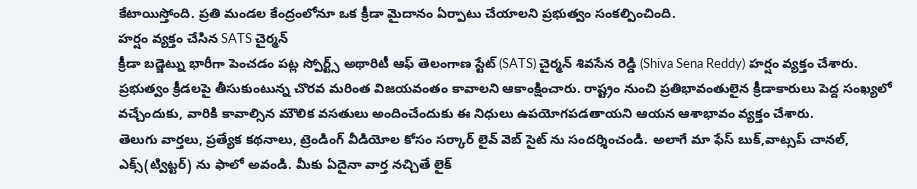కేటాయిస్తోంది. ప్రతి మండల కేంద్రంలోనూ ఒక క్రీడా మైదానం ఏర్పాటు చేయాలని ప్రభుత్వం సంకల్పించింది.
హర్షం వ్యక్తం చేసిన SATS చైర్మన్
క్రీడా బడ్జెట్ను భారీగా పెంచడం పట్ల స్పోర్ట్స్ అథారిటీ ఆఫ్ తెలంగాణ స్టేట్ (SATS) చైర్మన్ శివసేన రెడ్డి (Shiva Sena Reddy) హర్షం వ్యక్తం చేశారు. ప్రభుత్వం క్రీడలపై తీసుకుంటున్న చొరవ మరింత విజయవంతం కావాలని ఆకాంక్షించారు. రాష్ట్రం నుంచి ప్రతిభావంతులైన క్రీడాకారులు పెద్ద సంఖ్యలో వచ్చేందుకు, వారికి కావాల్సిన మౌలిక వసతులు అందించేందుకు ఈ నిధులు ఉపయోగపడతాయని ఆయన ఆశాభావం వ్యక్తం చేశారు.
తెలుగు వార్తలు, ప్రత్యేక కథనాలు, ట్రెండింగ్ వీడియోల కోసం సర్కార్ లైవ్ వెబ్ సైట్ ను సందర్శించండి. అలాగే మా ఫేస్ బుక్,వాట్సప్ చానల్, ఎక్స్(ట్విట్టర్) ను ఫాలో అవండి. మీకు ఏదైనా వార్త నచ్చితే లైక్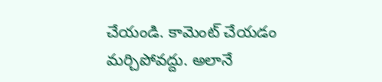చేయండి. కామెంట్ చేయడం మర్చిపోవద్దు. అలానే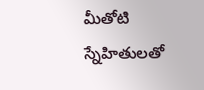మీతోటి స్నేహితులతో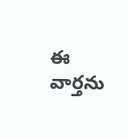ఈ వార్తను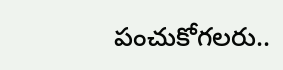పంచుకోగలరు..